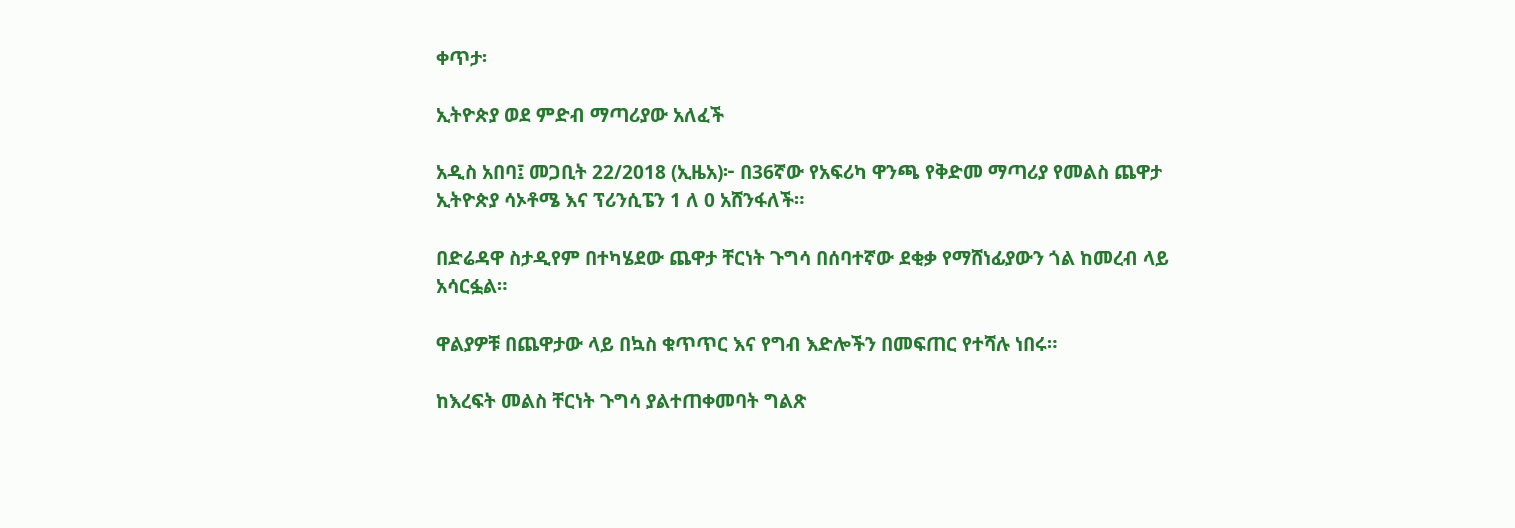ቀጥታ፡

ኢትዮጵያ ወደ ምድብ ማጣሪያው አለፈች

አዲስ አበባ፤ መጋቢት 22/2018 (ኢዜአ)፦ በ36ኛው የአፍሪካ ዋንጫ የቅድመ ማጣሪያ የመልስ ጨዋታ ኢትዮጵያ ሳኦቶሜ እና ፕሪንሲፔን 1 ለ 0 አሸንፋለች።

በድሬዳዋ ስታዲየም በተካሄደው ጨዋታ ቸርነት ጉግሳ በሰባተኛው ደቂቃ የማሸነፊያውን ጎል ከመረብ ላይ አሳርፏል።

ዋልያዎቹ በጨዋታው ላይ በኳስ ቁጥጥር እና የግብ እድሎችን በመፍጠር የተሻሉ ነበሩ።

ከእረፍት መልስ ቸርነት ጉግሳ ያልተጠቀመባት ግልጽ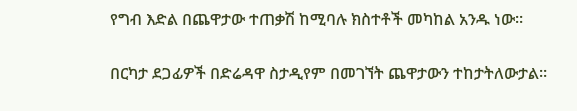የግብ እድል በጨዋታው ተጠቃሽ ከሚባሉ ክስተቶች መካከል አንዱ ነው።

በርካታ ደጋፊዎች በድሬዳዋ ስታዲየም በመገኘት ጨዋታውን ተከታትለውታል።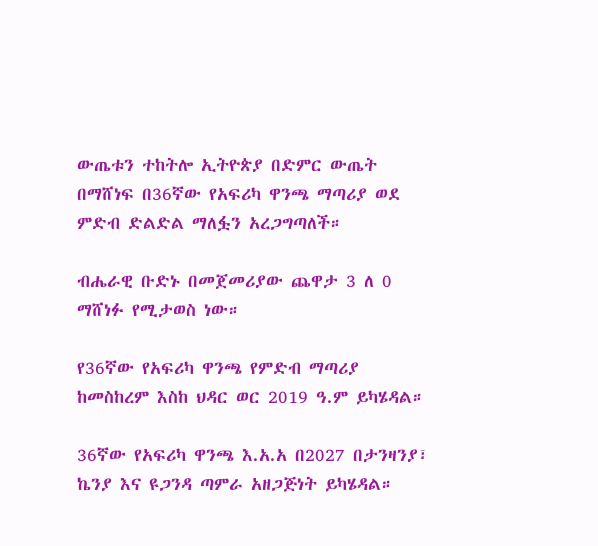ውጤቱን ተከትሎ ኢትዮጵያ በድምር ውጤት በማሸነፍ በ36ኛው የአፍሪካ ዋንጫ ማጣሪያ ወደ ምድብ ድልድል ማለፏን አረጋግጣለች።

ብሔራዊ ቡድኑ በመጀመሪያው ጨዋታ 3 ለ 0 ማሸነፉ የሚታወስ ነው።

የ36ኛው የአፍሪካ ዋንጫ የምድብ ማጣሪያ ከመስከረም እስከ ህዳር ወር 2019 ዓ.ም ይካሄዳል።

36ኛው የአፍሪካ ዋንጫ እ.አ.አ በ2027 በታንዛንያ፣ ኬንያ እና ዩጋንዳ ጣምራ አዘጋጅነት ይካሄዳል።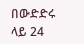በውድድሩ ላይ 24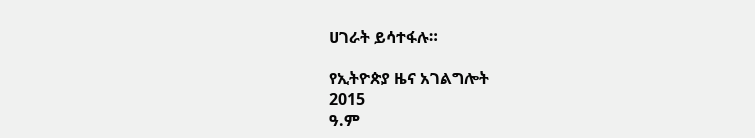ሀገራት ይሳተፋሉ።

የኢትዮጵያ ዜና አገልግሎት
2015
ዓ.ም